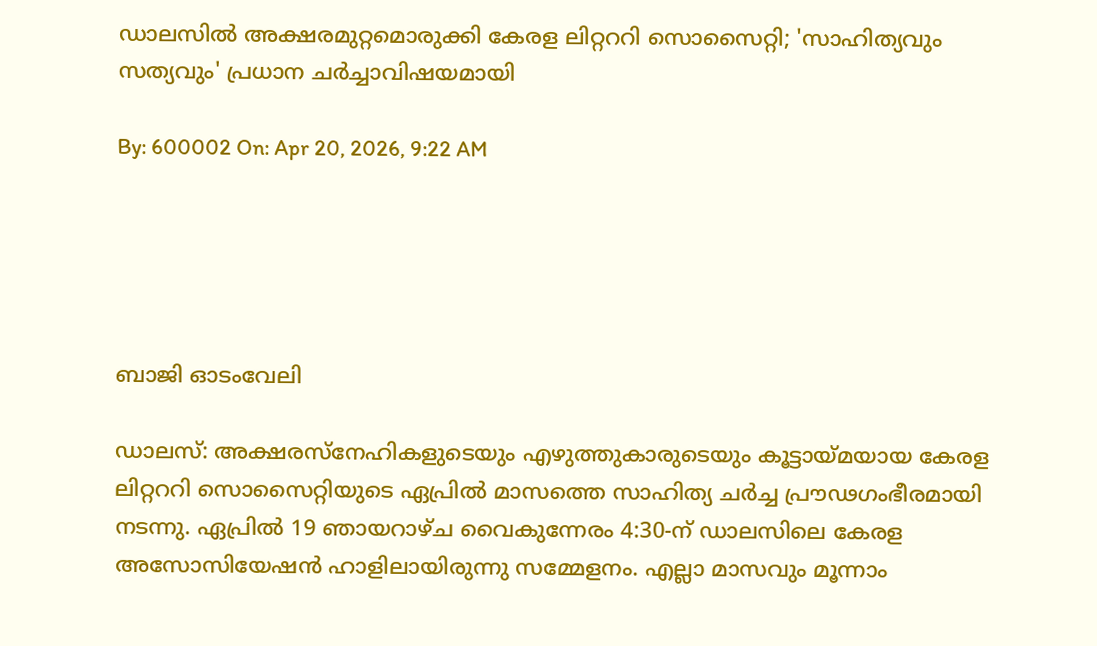ഡാലസില്‍ അക്ഷരമുറ്റമൊരുക്കി കേരള ലിറ്റററി സൊസൈറ്റി; 'സാഹിത്യവും സത്യവും' പ്രധാന ചര്‍ച്ചാവിഷയമായി

By: 600002 On: Apr 20, 2026, 9:22 AM





ബാജി ഓടംവേലി

ഡാലസ്: അക്ഷരസ്‌നേഹികളുടെയും എഴുത്തുകാരുടെയും കൂട്ടായ്മയായ കേരള ലിറ്റററി സൊസൈറ്റിയുടെ ഏപ്രില്‍ മാസത്തെ സാഹിത്യ ചര്‍ച്ച പ്രൗഢഗംഭീരമായി നടന്നു. ഏപ്രില്‍ 19 ഞായറാഴ്ച വൈകുന്നേരം 4:30-ന് ഡാലസിലെ കേരള അസോസിയേഷന്‍ ഹാളിലായിരുന്നു സമ്മേളനം. എല്ലാ മാസവും മൂന്നാം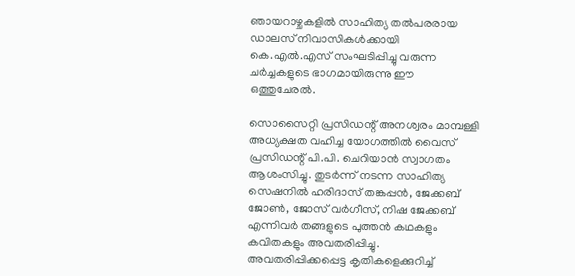ഞായറാഴ്ചകളില്‍ സാഹിത്യ തല്‍പരരായ ഡാലസ് നിവാസികള്‍ക്കായി കെ.എല്‍.എസ് സംഘടിപ്പിച്ചു വരുന്ന ചര്‍ച്ചകളുടെ ഭാഗമായിരുന്നു ഈ ഒത്തുചേരല്‍.

സൊസൈറ്റി പ്രസിഡന്റ് അനശ്വരം മാമ്പള്ളി അധ്യക്ഷത വഹിച്ച യോഗത്തില്‍ വൈസ് പ്രസിഡന്റ് പി.പി. ചെറിയാന്‍ സ്വാഗതം ആശംസിച്ചു. തുടര്‍ന്ന് നടന്ന സാഹിത്യ സെഷനില്‍ ഹരിദാസ് തങ്കപ്പന്‍, ജേക്കബ് ജോണ്‍, ജോസ് വര്‍ഗീസ്, നിഷ ജേക്കബ് എന്നിവര്‍ തങ്ങളുടെ പുത്തന്‍ കഥകളും കവിതകളും അവതരിപ്പിച്ചു. അവതരിപ്പിക്കപ്പെട്ട കൃതികളെക്കുറിച്ച്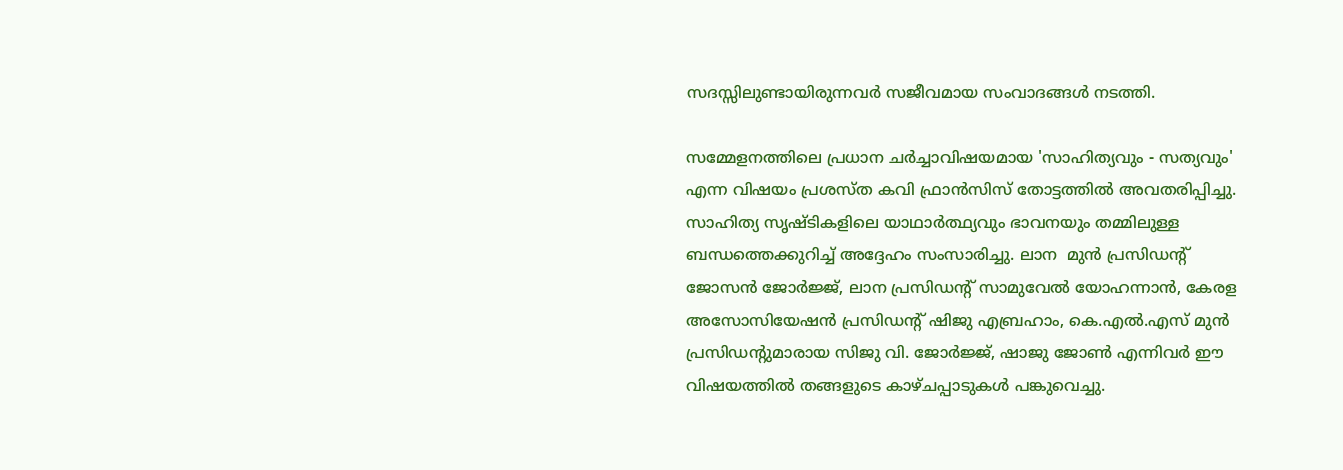സദസ്സിലുണ്ടായിരുന്നവര്‍ സജീവമായ സംവാദങ്ങള്‍ നടത്തി.

സമ്മേളനത്തിലെ പ്രധാന ചര്‍ച്ചാവിഷയമായ 'സാഹിത്യവും - സത്യവും' എന്ന വിഷയം പ്രശസ്ത കവി ഫ്രാന്‍സിസ് തോട്ടത്തില്‍ അവതരിപ്പിച്ചു. സാഹിത്യ സൃഷ്ടികളിലെ യാഥാര്‍ത്ഥ്യവും ഭാവനയും തമ്മിലുള്ള ബന്ധത്തെക്കുറിച്ച് അദ്ദേഹം സംസാരിച്ചു. ലാന  മുന്‍ പ്രസിഡന്റ് ജോസന്‍ ജോര്‍ജ്ജ്, ലാന പ്രസിഡന്റ് സാമുവേല്‍ യോഹന്നാന്‍, കേരള അസോസിയേഷന്‍ പ്രസിഡന്റ് ഷിജു എബ്രഹാം, കെ.എല്‍.എസ് മുന്‍ പ്രസിഡന്റുമാരായ സിജു വി. ജോര്‍ജ്ജ്, ഷാജു ജോണ്‍ എന്നിവര്‍ ഈ വിഷയത്തില്‍ തങ്ങളുടെ കാഴ്ചപ്പാടുകള്‍ പങ്കുവെച്ചു.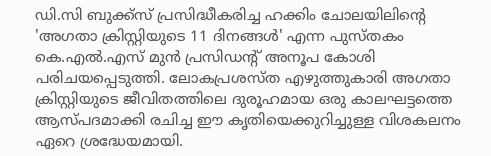ഡി.സി ബുക്ക്‌സ് പ്രസിദ്ധീകരിച്ച ഹക്കിം ചോലയിലിന്റെ 'അഗതാ ക്രിസ്റ്റിയുടെ 11 ദിനങ്ങള്‍' എന്ന പുസ്തകം കെ.എല്‍.എസ് മുന്‍ പ്രസിഡന്റ് അനൂപ കോശി പരിചയപ്പെടുത്തി. ലോകപ്രശസ്ത എഴുത്തുകാരി അഗതാ ക്രിസ്റ്റിയുടെ ജീവിതത്തിലെ ദുരൂഹമായ ഒരു കാലഘട്ടത്തെ ആസ്പദമാക്കി രചിച്ച ഈ കൃതിയെക്കുറിച്ചുള്ള വിശകലനം ഏറെ ശ്രദ്ധേയമായി.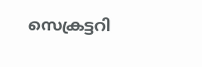സെക്രട്ടറി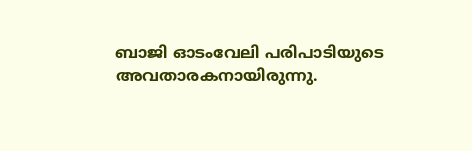ബാജി ഓടംവേലി പരിപാടിയുടെ അവതാരകനായിരുന്നു.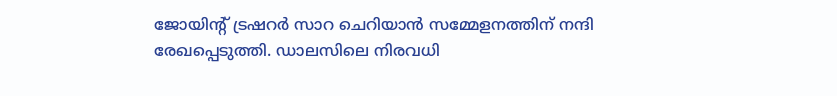ജോയിന്റ് ട്രഷറര്‍ സാറ ചെറിയാന്‍ സമ്മേളനത്തിന് നന്ദി രേഖപ്പെടുത്തി. ഡാലസിലെ നിരവധി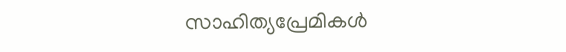സാഹിത്യപ്രേമികള്‍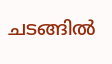ചടങ്ങില്‍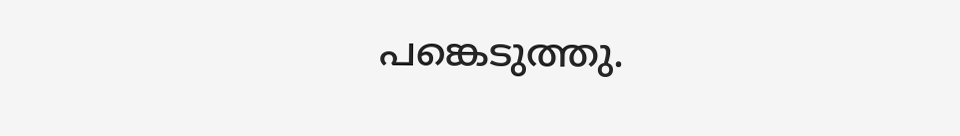പങ്കെടുത്തു.